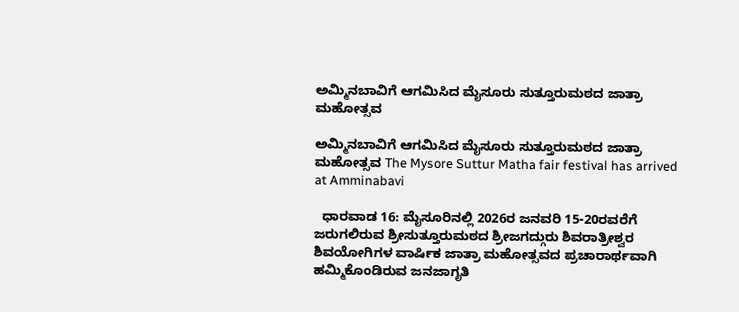ಅಮ್ಮಿನಬಾವಿಗೆ ಆಗಮಿಸಿದ ಮೈಸೂರು ಸುತ್ತೂರುಮಠದ ಜಾತ್ರಾ ಮಹೋತ್ಸವ

ಅಮ್ಮಿನಬಾವಿಗೆ ಆಗಮಿಸಿದ ಮೈಸೂರು ಸುತ್ತೂರುಮಠದ ಜಾತ್ರಾ ಮಹೋತ್ಸವ The Mysore Suttur Matha fair festival has arrived at Amminabavi

  ಧಾರವಾಡ 16: ಮೈಸೂರಿನಲ್ಲಿ 2026ರ ಜನವರಿ 15-20ರವರೆಗೆ ಜರುಗಲಿರುವ ಶ್ರೀಸುತ್ತೂರುಮಠದ ಶ್ರೀಜಗದ್ಗುರು ಶಿವರಾತ್ರೀಶ್ವರ ಶಿವಯೋಗಿಗಳ ವಾರ್ಷಿಕ ಜಾತ್ರಾ ಮಹೋತ್ಸವದ ಪ್ರಚಾರಾರ್ಥವಾಗಿ ಹಮ್ಮಿಕೊಂಡಿರುವ ಜನಜಾಗೃತಿ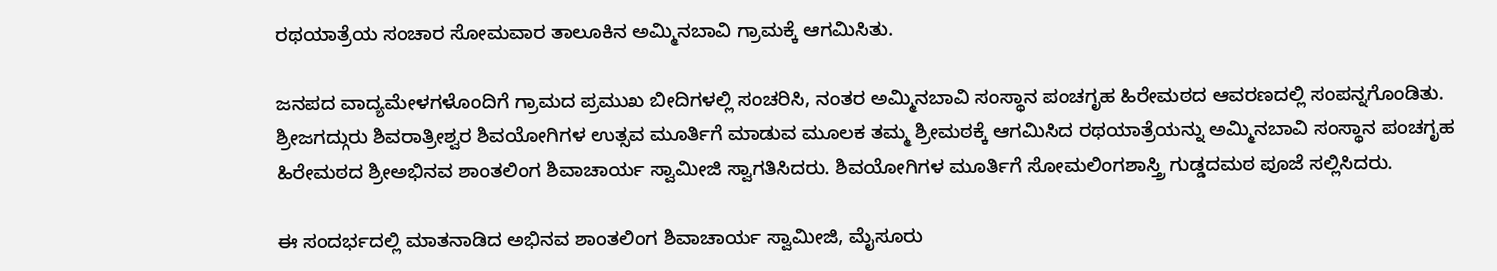ರಥಯಾತ್ರೆಯ ಸಂಚಾರ ಸೋಮವಾರ ತಾಲೂಕಿನ ಅಮ್ಮಿನಬಾವಿ ಗ್ರಾಮಕ್ಕೆ ಆಗಮಿಸಿತು.

ಜನಪದ ವಾದ್ಯಮೇಳಗಳೊಂದಿಗೆ ಗ್ರಾಮದ ಪ್ರಮುಖ ಬೀದಿಗಳಲ್ಲಿ ಸಂಚರಿಸಿ, ನಂತರ ಅಮ್ಮಿನಬಾವಿ ಸಂಸ್ಥಾನ ಪಂಚಗೃಹ ಹಿರೇಮಠದ ಆವರಣದಲ್ಲಿ ಸಂಪನ್ನಗೊಂಡಿತು. ಶ್ರೀಜಗದ್ಗುರು ಶಿವರಾತ್ರೀಶ್ವರ ಶಿವಯೋಗಿಗಳ ಉತ್ಸವ ಮೂರ್ತಿಗೆ ಮಾಡುವ ಮೂಲಕ ತಮ್ಮ ಶ್ರೀಮಠಕ್ಕೆ ಆಗಮಿಸಿದ ರಥಯಾತ್ರೆಯನ್ನು ಅಮ್ಮಿನಬಾವಿ ಸಂಸ್ಥಾನ ಪಂಚಗೃಹ ಹಿರೇಮಠದ ಶ್ರೀಅಭಿನವ ಶಾಂತಲಿಂಗ ಶಿವಾಚಾರ್ಯ ಸ್ವಾಮೀಜಿ ಸ್ವಾಗತಿಸಿದರು. ಶಿವಯೋಗಿಗಳ ಮೂರ್ತಿಗೆ ಸೋಮಲಿಂಗಶಾಸ್ತ್ರಿ ಗುಡ್ಡದಮಠ ಪೂಜೆ ಸಲ್ಲಿಸಿದರು.

ಈ ಸಂದರ್ಭದಲ್ಲಿ ಮಾತನಾಡಿದ ಅಭಿನವ ಶಾಂತಲಿಂಗ ಶಿವಾಚಾರ್ಯ ಸ್ವಾಮೀಜಿ, ಮೈಸೂರು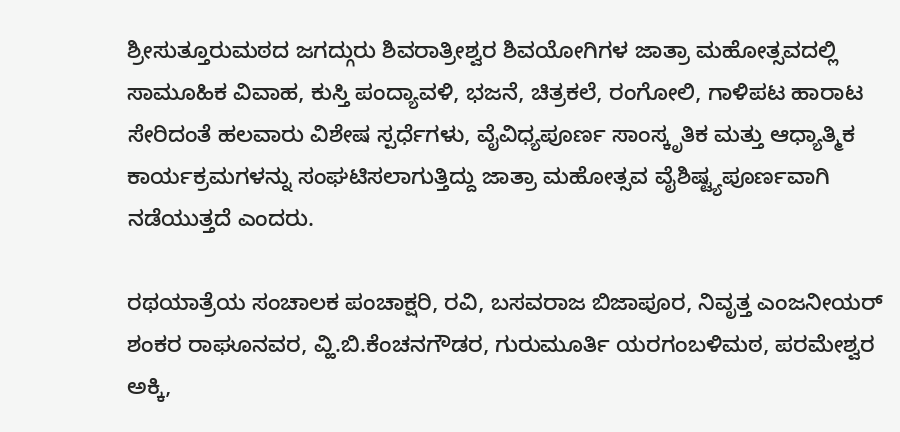ಶ್ರೀಸುತ್ತೂರುಮಠದ ಜಗದ್ಗುರು ಶಿವರಾತ್ರೀಶ್ವರ ಶಿವಯೋಗಿಗಳ ಜಾತ್ರಾ ಮಹೋತ್ಸವದಲ್ಲಿ ಸಾಮೂಹಿಕ ವಿವಾಹ, ಕುಸ್ತಿ ಪಂದ್ಯಾವಳಿ, ಭಜನೆ, ಚಿತ್ರಕಲೆ, ರಂಗೋಲಿ, ಗಾಳಿಪಟ ಹಾರಾಟ ಸೇರಿದಂತೆ ಹಲವಾರು ವಿಶೇಷ ಸ್ಪರ್ಧೆಗಳು, ವೈವಿಧ್ಯಪೂರ್ಣ ಸಾಂಸ್ಕೃತಿಕ ಮತ್ತು ಆಧ್ಯಾತ್ಮಿಕ ಕಾರ್ಯಕ್ರಮಗಳನ್ನು ಸಂಘಟಿಸಲಾಗುತ್ತಿದ್ದು ಜಾತ್ರಾ ಮಹೋತ್ಸವ ವೈಶಿಷ್ಟ್ಯಪೂರ್ಣವಾಗಿ ನಡೆಯುತ್ತದೆ ಎಂದರು.

ರಥಯಾತ್ರೆಯ ಸಂಚಾಲಕ ಪಂಚಾಕ್ಷರಿ, ರವಿ, ಬಸವರಾಜ ಬಿಜಾಪೂರ, ನಿವೃತ್ತ ಎಂಜನೀಯರ್ ಶಂಕರ ರಾಘೂನವರ, ವ್ಹಿ.ಬಿ.ಕೆಂಚನಗೌಡರ, ಗುರುಮೂರ್ತಿ ಯರಗಂಬಳಿಮಠ, ಪರಮೇಶ್ವರ ಅಕ್ಕಿ,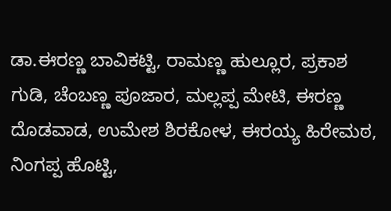ಡಾ.ಈರಣ್ಣ ಬಾವಿಕಟ್ಟಿ, ರಾಮಣ್ಣ ಹುಲ್ಲೂರ, ಪ್ರಕಾಶ ಗುಡಿ, ಚೆಂಬಣ್ಣ ಪೂಜಾರ, ಮಲ್ಲಪ್ಪ ಮೇಟಿ, ಈರಣ್ಣ ದೊಡವಾಡ, ಉಮೇಶ ಶಿರಕೋಳ, ಈರಯ್ಯ ಹಿರೇಮಠ, ನಿಂಗಪ್ಪ ಹೊಟ್ಟಿ,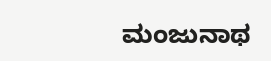ಮಂಜುನಾಥ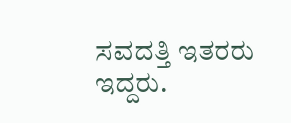ಸವದತ್ತಿ ಇತರರು ಇದ್ದರು.